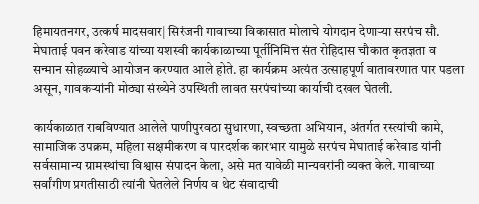हिमायतनगर, उत्कर्ष मादसवार| सिरंजनी गावाच्या विकासात मोलाचे योगदान देणाऱ्या सरपंच सौ. मेघाताई पवन करेवाड यांच्या यशस्वी कार्यकाळाच्या पूर्तीनिमित्त संत रोहिदास चौकात कृतज्ञता व सन्मान सोहळ्याचे आयोजन करण्यात आले होते. हा कार्यक्रम अत्यंत उत्साहपूर्ण वातावरणात पार पडला असून, गावकऱ्यांनी मोठ्या संख्येने उपस्थिती लावत सरपंचांच्या कार्याची दखल घेतली.

कार्यकाळात राबविण्यात आलेले पाणीपुरवठा सुधारणा, स्वच्छता अभियान, अंतर्गत रस्त्यांची कामे, सामाजिक उपक्रम, महिला सक्षमीकरण व पारदर्शक कारभार यामुळे सरपंच मेघाताई करेवाड यांनी सर्वसामान्य ग्रामस्थांचा विश्वास संपादन केला, असे मत यावेळी मान्यवरांनी व्यक्त केले. गावाच्या सर्वांगीण प्रगतीसाठी त्यांनी घेतलेले निर्णय व थेट संवादाची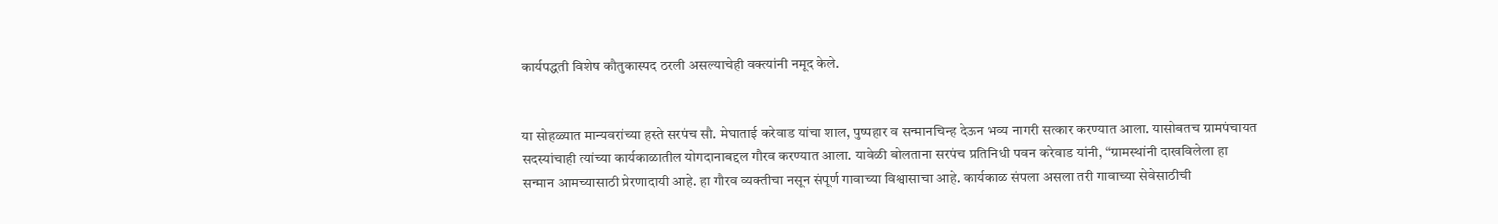कार्यपद्धती विशेष कौतुकास्पद ठरली असल्याचेही वक्त्यांनी नमूद केले.


या सोहळ्यात मान्यवरांच्या हस्ते सरपंच सौ. मेघाताई करेवाड यांचा शाल, पुष्पहार व सन्मानचिन्ह देऊन भव्य नागरी सत्कार करण्यात आला. यासोबतच ग्रामपंचायत सदस्यांचाही त्यांच्या कार्यकाळातील योगदानाबद्दल गौरव करण्यात आला. यावेळी बोलताना सरपंच प्रतिनिधी पवन करेवाड यांनी, “ग्रामस्थांनी दाखविलेला हा सन्मान आमच्यासाठी प्रेरणादायी आहे. हा गौरव व्यक्तीचा नसून संपूर्ण गावाच्या विश्वासाचा आहे. कार्यकाळ संपला असला तरी गावाच्या सेवेसाठीची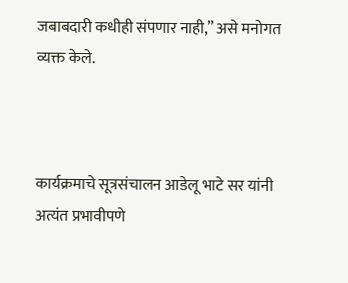जबाबदारी कधीही संपणार नाही,” असे मनोगत व्यक्त केले.



कार्यक्रमाचे सूत्रसंचालन आडेलू भाटे सर यांनी अत्यंत प्रभावीपणे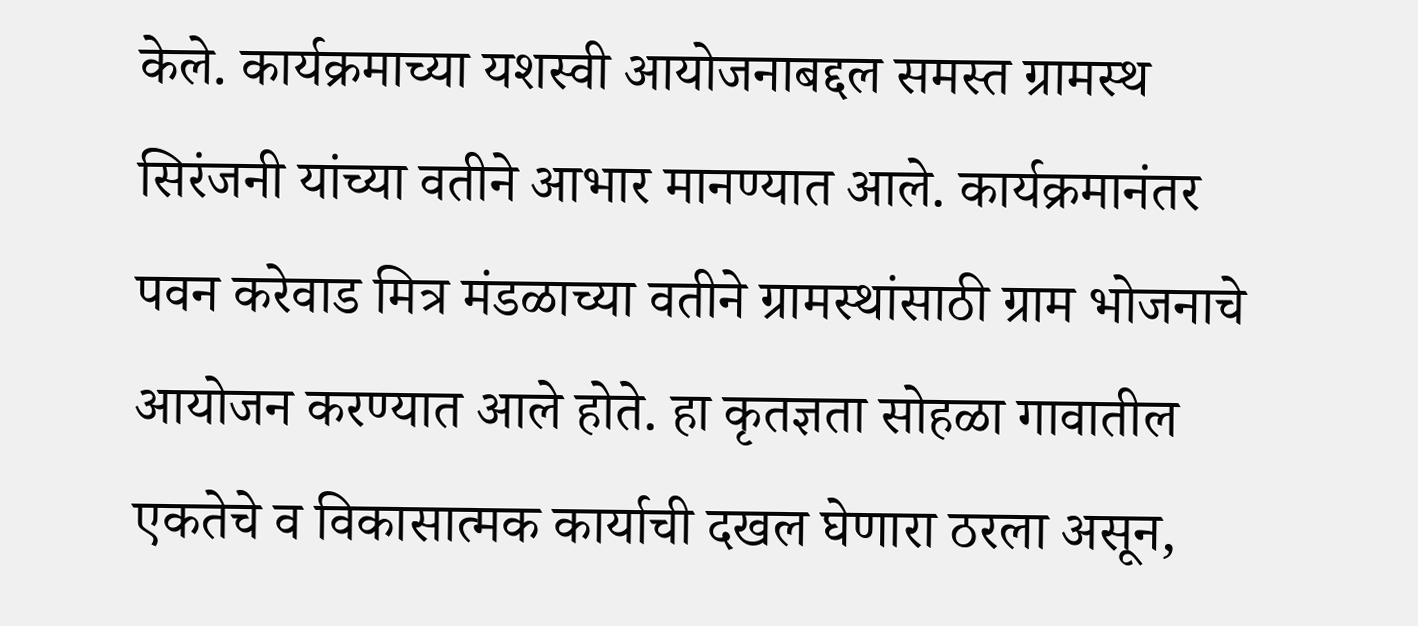केले. कार्यक्रमाच्या यशस्वी आयोजनाबद्दल समस्त ग्रामस्थ सिरंजनी यांच्या वतीने आभार मानण्यात आले. कार्यक्रमानंतर पवन करेवाड मित्र मंडळाच्या वतीने ग्रामस्थांसाठी ग्राम भोजनाचे आयोजन करण्यात आले होते. हा कृतज्ञता सोहळा गावातील एकतेचे व विकासात्मक कार्याची दखल घेणारा ठरला असून,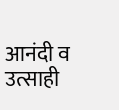आनंदी व उत्साही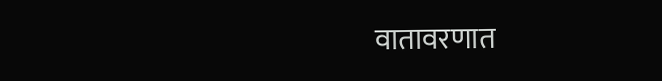वातावरणात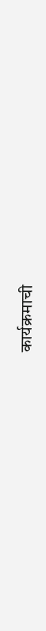कार्यक्रमाची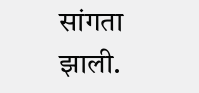सांगता झाली.